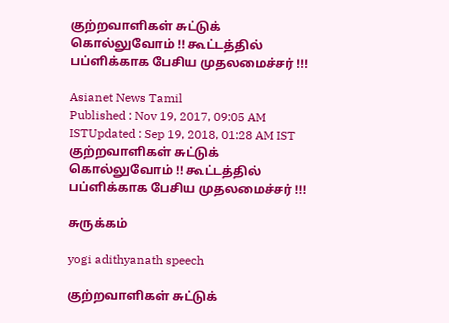குற்றவாளிகள் சுட்டுக் கொல்லுவோம் !! கூட்டத்தில் பப்ளிக்காக பேசிய முதலமைச்சர் !!!

Asianet News Tamil
Published : Nov 19, 2017, 09:05 AM ISTUpdated : Sep 19, 2018, 01:28 AM IST
குற்றவாளிகள் சுட்டுக் கொல்லுவோம் !! கூட்டத்தில் பப்ளிக்காக பேசிய முதலமைச்சர் !!!

சுருக்கம்

yogi adithyanath speech

குற்றவாளிகள் சுட்டுக்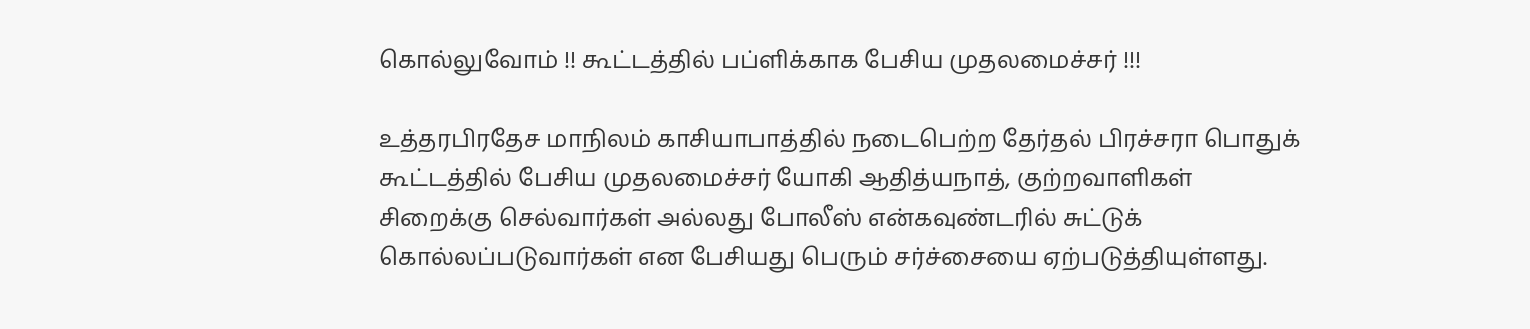கொல்லுவோம் !! கூட்டத்தில் பப்ளிக்காக பேசிய முதலமைச்சர் !!!

உத்தரபிரதேச மாநிலம் காசியாபாத்தில் நடைபெற்ற தேர்தல் பிரச்சரா பொதுக் கூட்டத்தில் பேசிய முதலமைச்சர் யோகி ஆதித்யநாத், குற்றவாளிகள் சிறைக்கு செல்வார்கள் அல்லது போலீஸ் என்கவுண்டரில் சுட்டுக் கொல்லப்படுவார்கள் என பேசியது பெரும் சர்ச்சையை ஏற்படுத்தியுள்ளது.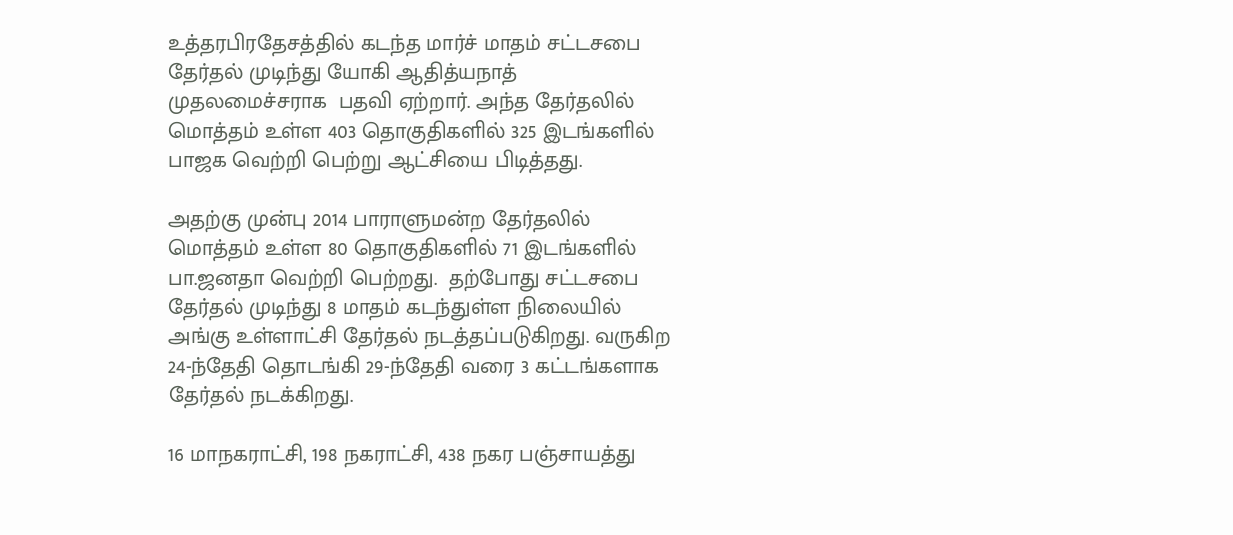உத்தரபிரதேசத்தில் கடந்த மார்ச் மாதம் சட்டசபை தேர்தல் முடிந்து யோகி ஆதித்யநாத் முதலமைச்சராக  பதவி ஏற்றார். அந்த தேர்தலில் மொத்தம் உள்ள 403 தொகுதிகளில் 325 இடங்களில் பாஜக வெற்றி பெற்று ஆட்சியை பிடித்தது.

அதற்கு முன்பு 2014 பாராளுமன்ற தேர்தலில் மொத்தம் உள்ள 80 தொகுதிகளில் 71 இடங்களில் பா.ஜனதா வெற்றி பெற்றது.  தற்போது சட்டசபை தேர்தல் முடிந்து 8 மாதம் கடந்துள்ள நிலையில் அங்கு உள்ளாட்சி தேர்தல் நடத்தப்படுகிறது. வருகிற 24-ந்தேதி தொடங்கி 29-ந்தேதி வரை 3 கட்டங்களாக தேர்தல் நடக்கிறது.

16 மாநகராட்சி, 198 நகராட்சி, 438 நகர பஞ்சாயத்து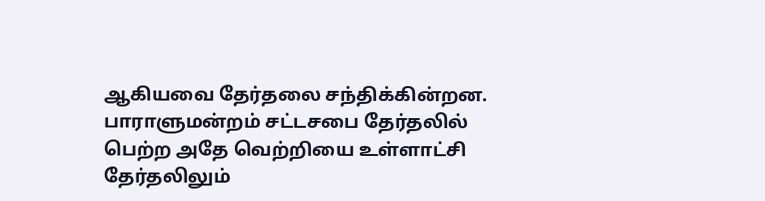ஆகியவை தேர்தலை சந்திக்கின்றன. பாராளுமன்றம் சட்டசபை தேர்தலில் பெற்ற அதே வெற்றியை உள்ளாட்சி தேர்தலிலும்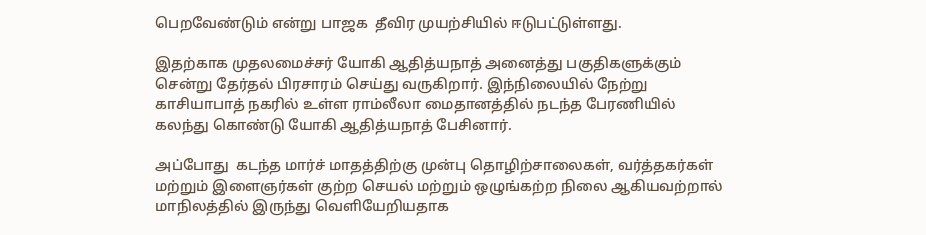பெறவேண்டும் என்று பாஜக  தீவிர முயற்சியில் ஈடுபட்டுள்ளது.

இதற்காக முதலமைச்சர் யோகி ஆதித்யநாத் அனைத்து பகுதிகளுக்கும் சென்று தேர்தல் பிரசாரம் செய்து வருகிறார். இந்நிலையில் நேற்று காசியாபாத் நகரில் உள்ள ராம்லீலா மைதானத்தில் நடந்த பேரணியில் கலந்து கொண்டு யோகி ஆதித்யநாத் பேசினார்.

அப்போது  கடந்த மார்ச் மாதத்திற்கு முன்பு தொழிற்சாலைகள், வர்த்தகர்கள் மற்றும் இளைஞர்கள் குற்ற செயல் மற்றும் ஒழுங்கற்ற நிலை ஆகியவற்றால் மாநிலத்தில் இருந்து வெளியேறியதாக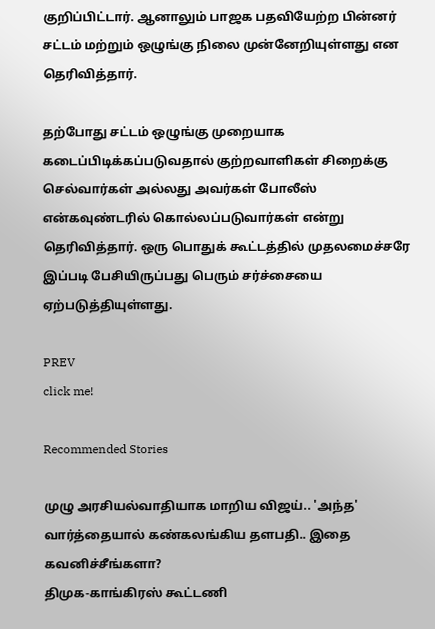குறிப்பிட்டார். ஆனாலும் பாஜக பதவியேற்ற பின்னர் சட்டம் மற்றும் ஒழுங்கு நிலை முன்னேறியுள்ளது என தெரிவித்தார்.

தற்போது சட்டம் ஒழுங்கு முறையாக கடைப்பிடிக்கப்படுவதால் குற்றவாளிகள் சிறைக்கு செல்வார்கள் அல்லது அவர்கள் போலீஸ் என்கவுண்டரில் கொல்லப்படுவார்கள் என்று தெரிவித்தார். ஒரு பொதுக் கூட்டத்தில் முதலமைச்சரே இப்படி பேசியிருப்பது பெரும் சர்ச்சையை ஏற்படுத்தியுள்ளது.

PREV
click me!

Recommended Stories

முழு அரசியல்வாதியாக மாறிய விஜய்.. 'அந்த' வார்த்தையால் கண்கலங்கிய தளபதி.. இதை கவனிச்சீங்களா?
திமுக-காங்கிரஸ் கூட்டணி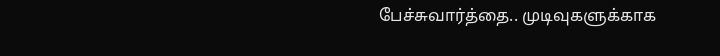பேச்சுவார்த்தை.. முடிவுகளுக்காக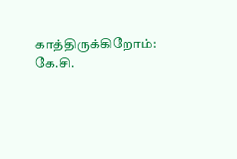காத்திருக்கிறோம்: கே.சி.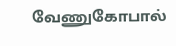வேணுகோபால்